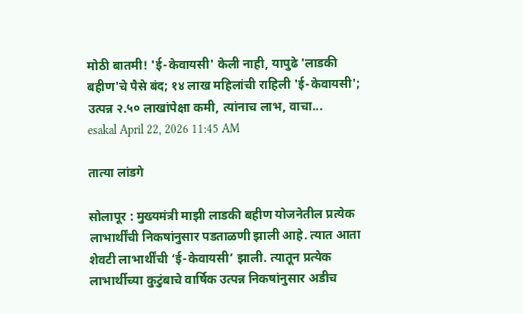मोठी बातमी! 'ई-केवायसी' केली नाही, यापुढे 'लाडकी बहीण'चे पैसे बंद; १४ लाख महिलांची राहिली 'ई-केवायसी'; उत्पन्न २.५० लाखांपेक्षा कमी, त्यांनाच लाभ, वाचा...
esakal April 22, 2026 11:45 AM

तात्या लांडगे

सोलापूर : मुख्यमंत्री माझी लाडकी बहीण योजनेतील प्रत्येक लाभार्थींची निकषांनुसार पडताळणी झाली आहे. त्यात आता शेवटी लाभार्थींची ‘ई-केवायसी’ झाली. त्यातून प्रत्येक लाभार्थीच्या कुटुंबाचे वार्षिक उत्पन्न निकषांनुसार अडीच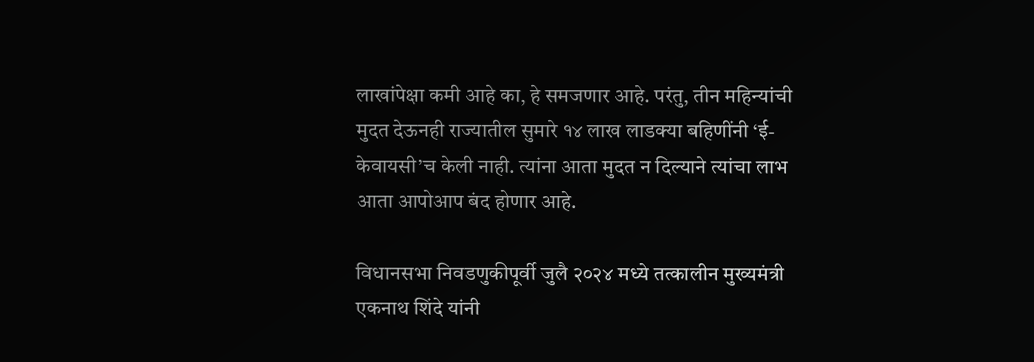लाखांपेक्षा कमी आहे का, हे समजणार आहे. परंतु, तीन महिन्यांची मुदत देऊनही राज्यातील सुमारे १४ लाख लाडक्या बहिणींनी ‘ई-केवायसी’च केली नाही. त्यांना आता मुदत न दिल्याने त्यांचा लाभ आता आपोआप बंद होणार आहे.

विधानसभा निवडणुकीपूर्वी जुलै २०२४ मध्ये तत्कालीन मुख्यमंत्री एकनाथ शिंदे यांनी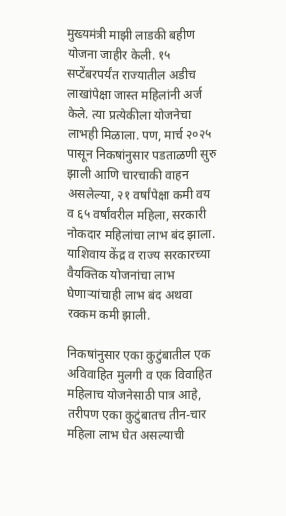मुख्यमंत्री माझी लाडकी बहीण योजना जाहीर केली. १५ सप्टेंबरपर्यंत राज्यातील अडीच लाखांपेक्षा जास्त महिलांनी अर्ज केले. त्या प्रत्येकीला योजनेचा लाभही मिळाला. पण, मार्च २०२५ पासून निकषांनुसार पडताळणी सुरु झाली आणि चारचाकी वाहन असलेल्या, २१ वर्षांपेक्षा कमी वय व ६५ वर्षांवरील महिला, सरकारी नोकदार महिलांचा लाभ बंद झाला. याशिवाय केंद्र व राज्य सरकारच्या वैयक्तिक योजनांचा लाभ घेणाऱ्यांचाही लाभ बंद अथवा रक्कम कमी झाली.

निकषांनुसार एका कुटुंबातील एक अविवाहित मुलगी व एक विवाहित महिलाच योजनेसाठी पात्र आहे, तरीपण एका कुटुंबातच तीन-चार महिला लाभ घेत असल्याची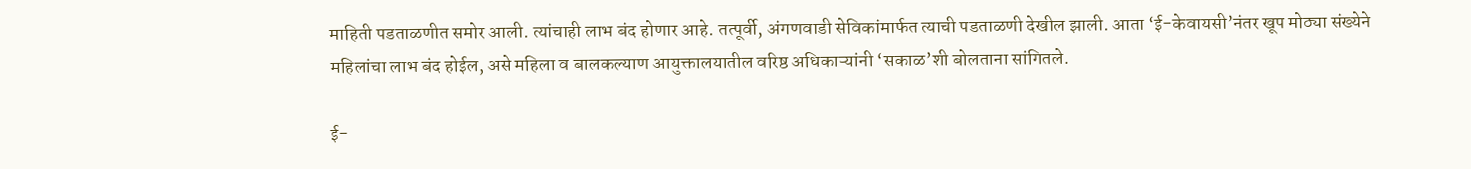माहिती पडताळणीत समोर आली. त्यांचाही लाभ बंद होणार आहे. तत्पूर्वी, अंगणवाडी सेविकांमार्फत त्याची पडताळणी देखील झाली. आता ‘ई-केवायसी’नंतर खूप मोठ्या संख्येने महिलांचा लाभ बंद होईल, असे महिला व बालकल्याण आयुक्तालयातील वरिष्ठ अधिकाऱ्यांनी ‘सकाळ’शी बोलताना सांगितले.

ई-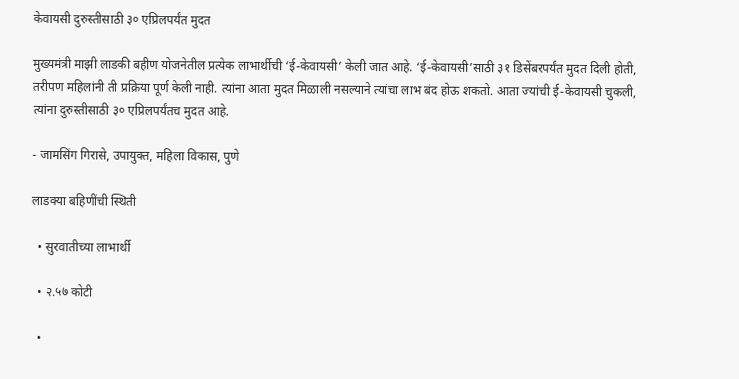केवायसी दुरुस्तीसाठी ३० एप्रिलपर्यंत मुदत

मुख्यमंत्री माझी लाडकी बहीण योजनेतील प्रत्येक लाभार्थीची ‘ई-केवायसी’ केली जात आहे. ‘ई-केवायसी’साठी ३१ डिसेंबरपर्यंत मुदत दिली होती, तरीपण महिलांनी ती प्रक्रिया पूर्ण केली नाही. त्यांना आता मुदत मिळाली नसल्याने त्यांचा लाभ बंद होऊ शकतो. आता ज्यांची ई-केवायसी चुकली, त्यांना दुरुस्तीसाठी ३० एप्रिलपर्यंतच मुदत आहे.

- जामसिंग गिरासे, उपायुक्त, महिला विकास, पुणे

लाडक्या बहिणींची स्थिती

  • सुरवातीच्या लाभार्थी

  • २.५७ कोटी

  •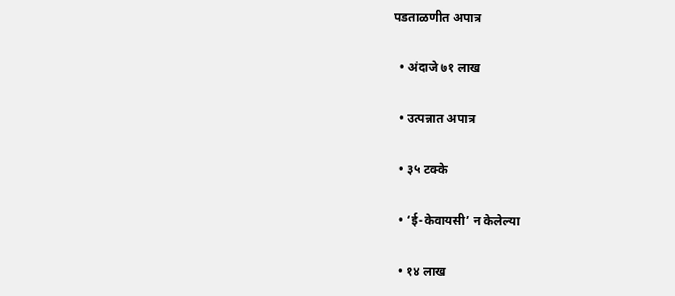पडताळणीत अपात्र

  • अंदाजे ७१ लाख

  • उत्पन्नात अपात्र

  • ३५ टक्के

  • ‘ई-केवायसी’ न केलेल्या

  • १४ लाख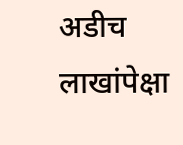अडीच लाखांपेक्षा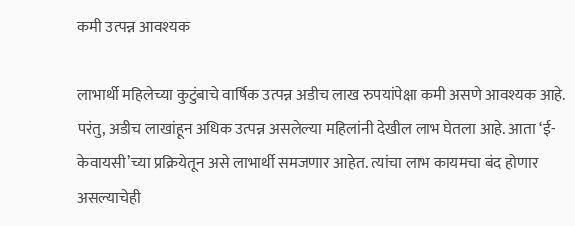कमी उत्पन्न आवश्यक

लाभार्थी महिलेच्या कुटुंबाचे वार्षिक उत्पन्न अडीच लाख रुपयांपेक्षा कमी असणे आवश्यक आहे. परंतु, अडीच लाखांहून अधिक उत्पन्न असलेल्या महिलांनी देखील लाभ घेतला आहे. आता ‘ई-केवायसी’च्या प्रक्रियेतून असे लाभार्थी समजणार आहेत. त्यांचा लाभ कायमचा बंद होणार असल्याचेही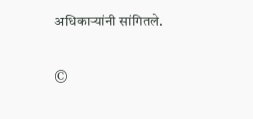अधिकाऱ्यांनी सांगितले.

©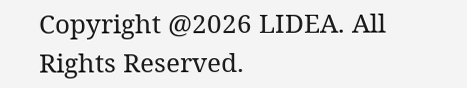Copyright @2026 LIDEA. All Rights Reserved.